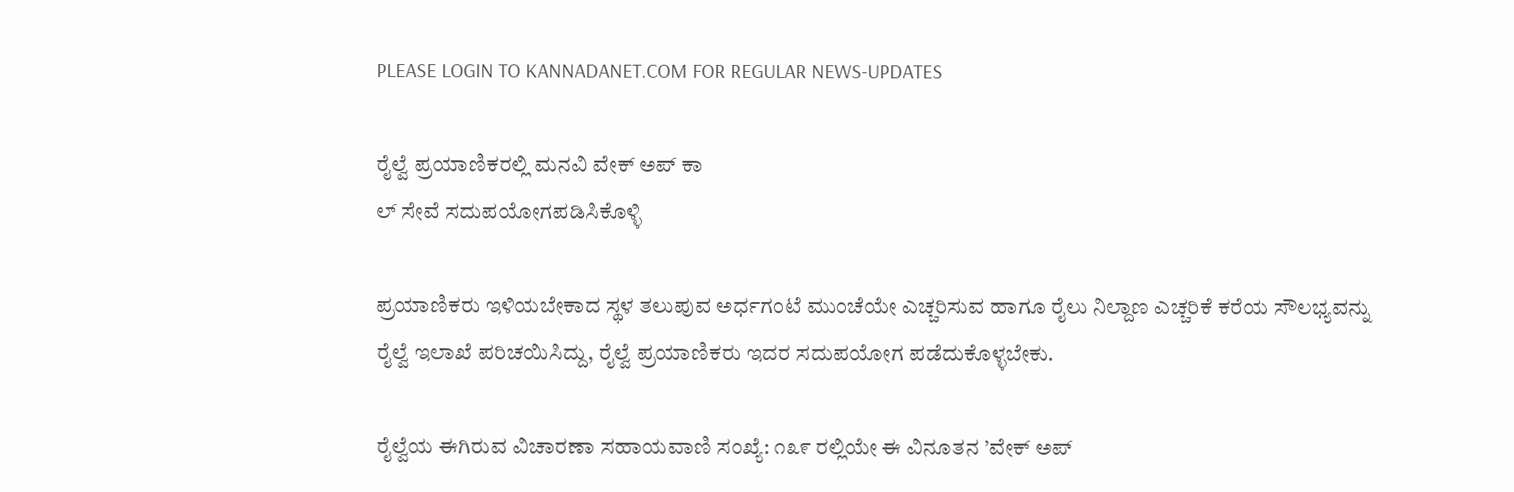PLEASE LOGIN TO KANNADANET.COM FOR REGULAR NEWS-UPDATES

ರೈಲ್ವೆ ಪ್ರಯಾಣಿಕರಲ್ಲಿ ಮನವಿ ವೇಕ್ ಅಪ್ ಕಾ
ಲ್ ಸೇವೆ ಸದುಪಯೋಗಪಡಿಸಿಕೊಳ್ಳಿ

ಪ್ರಯಾಣಿಕರು ಇಳಿಯಬೇಕಾದ ಸ್ಥಳ ತಲುಪುವ ಅರ್ಧಗಂಟೆ ಮುಂಚೆಯೇ ಎಚ್ಚರಿಸುವ ಹಾಗೂ ರೈಲು ನಿಲ್ದಾಣ ಎಚ್ಚರಿಕೆ ಕರೆಯ ಸೌಲಭ್ಯವನ್ನು ರೈಲ್ವೆ ಇಲಾಖೆ ಪರಿಚಯಿಸಿದ್ದು, ರೈಲ್ವೆ ಪ್ರಯಾಣಿಕರು ಇದರ ಸದುಪಯೋಗ ಪಡೆದುಕೊಳ್ಳಬೇಕು.

ರೈಲ್ವೆಯ ಈಗಿರುವ ವಿಚಾರಣಾ ಸಹಾಯವಾಣಿ ಸಂಖ್ಯೆ: ೧೩೯ ರಲ್ಲಿಯೇ ಈ ವಿನೂತನ ’ವೇಕ್ ಅಪ್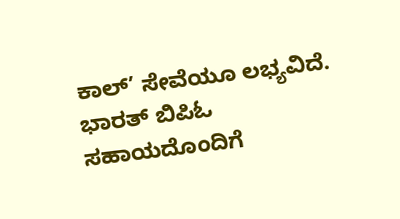ಕಾಲ್’ ಸೇವೆಯೂ ಲಭ್ಯವಿದೆ. ಭಾರತ್ ಬಿಪಿಓ ಸಹಾಯದೊಂದಿಗೆ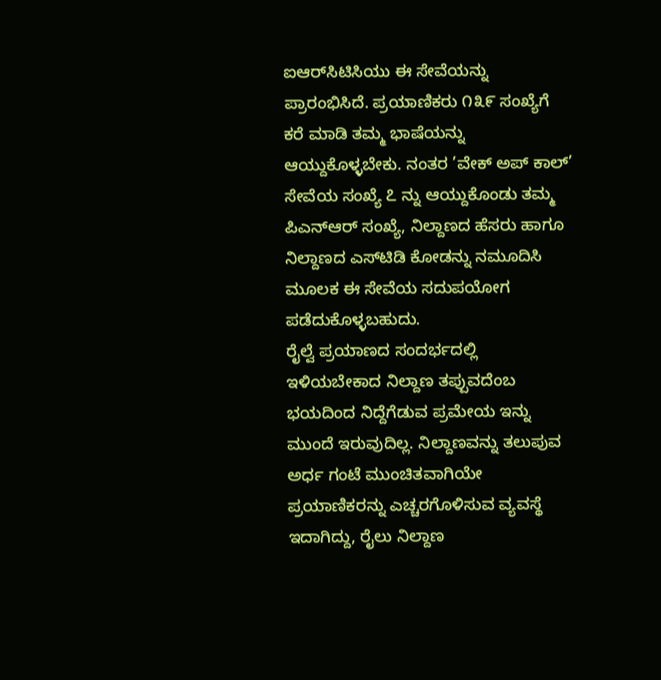ಐಆರ್‌ಸಿಟಿಸಿಯು ಈ ಸೇವೆಯನ್ನು ಪ್ರಾರಂಭಿಸಿದೆ. ಪ್ರಯಾಣಿಕರು ೧೩೯ ಸಂಖ್ಯೆಗೆ ಕರೆ ಮಾಡಿ ತಮ್ಮ ಭಾಷೆಯನ್ನು ಆಯ್ದುಕೊಳ್ಳಬೇಕು. ನಂತರ ’ವೇಕ್ ಅಪ್ ಕಾಲ್’ ಸೇವೆಯ ಸಂಖ್ಯೆ ೭ ನ್ನು ಆಯ್ದುಕೊಂಡು ತಮ್ಮ ಪಿಎನ್‌ಆರ್ ಸಂಖ್ಯೆ, ನಿಲ್ದಾಣದ ಹೆಸರು ಹಾಗೂ ನಿಲ್ದಾಣದ ಎಸ್‌ಟಿಡಿ ಕೋಡನ್ನು ನಮೂದಿಸಿ ಮೂಲಕ ಈ ಸೇವೆಯ ಸದುಪಯೋಗ ಪಡೆದುಕೊಳ್ಳಬಹುದು.
ರೈಲ್ವೆ ಪ್ರಯಾಣದ ಸಂದರ್ಭದಲ್ಲಿ ಇಳಿಯಬೇಕಾದ ನಿಲ್ದಾಣ ತಪ್ಪುವದೆಂಬ ಭಯದಿಂದ ನಿದ್ದೆಗೆಡುವ ಪ್ರಮೇಯ ಇನ್ನು ಮುಂದೆ ಇರುವುದಿಲ್ಲ. ನಿಲ್ದಾಣವನ್ನು ತಲುಪುವ ಅರ್ಧ ಗಂಟೆ ಮುಂಚಿತವಾಗಿಯೇ ಪ್ರಯಾಣಿಕರನ್ನು ಎಚ್ಚರಗೊಳಿಸುವ ವ್ಯವಸ್ಥೆ ಇದಾಗಿದ್ದು, ರೈಲು ನಿಲ್ದಾಣ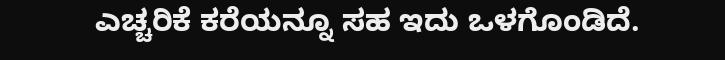ಎಚ್ಚರಿಕೆ ಕರೆಯನ್ನೂ ಸಹ ಇದು ಒಳಗೊಂಡಿದೆ.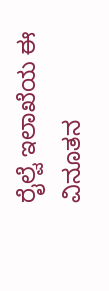ರೈಲ್ವೆ ಇಲಾಖೆಯ ಈ ವಿನೂತನ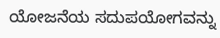ಯೋಜನೆಯ ಸದುಪಯೋಗವನ್ನು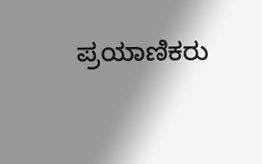ಪ್ರಯಾಣಿಕರು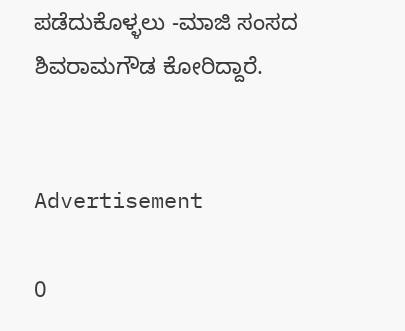ಪಡೆದುಕೊಳ್ಳಲು -ಮಾಜಿ ಸಂಸದ ಶಿವರಾಮಗೌಡ ಕೋರಿದ್ದಾರೆ.


Advertisement

0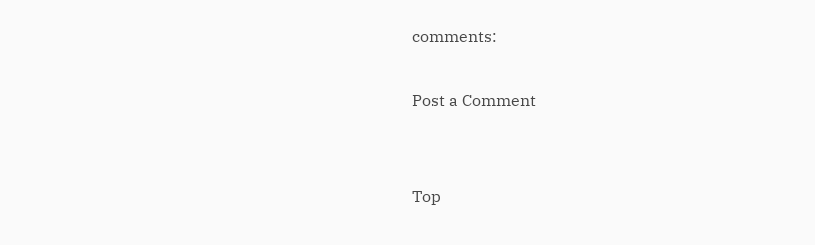comments:

Post a Comment


Top